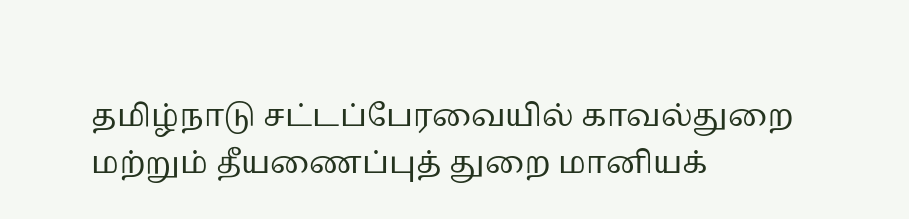தமிழ்நாடு சட்டப்பேரவையில் காவல்துறை மற்றும் தீயணைப்புத் துறை மானியக்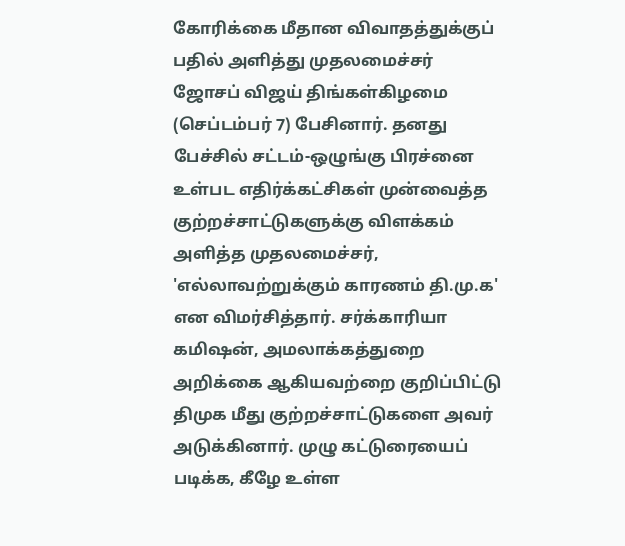கோரிக்கை மீதான விவாதத்துக்குப் பதில் அளித்து முதலமைச்சர் ஜோசப் விஜய் திங்கள்கிழமை (செப்டம்பர் 7) பேசினார். தனது பேச்சில் சட்டம்-ஒழுங்கு பிரச்னை உள்பட எதிர்க்கட்சிகள் முன்வைத்த குற்றச்சாட்டுகளுக்கு விளக்கம் அளித்த முதலமைச்சர், 'எல்லாவற்றுக்கும் காரணம் தி.மு.க' என விமர்சித்தார். சர்க்காரியா கமிஷன், அமலாக்கத்துறை அறிக்கை ஆகியவற்றை குறிப்பிட்டு திமுக மீது குற்றச்சாட்டுகளை அவர் அடுக்கினார். முழு கட்டுரையைப் படிக்க, கீழே உள்ள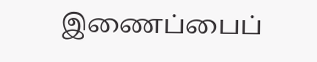இணைப்பைப்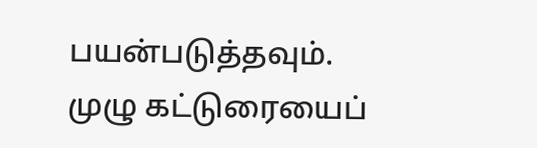பயன்படுத்தவும்.
முழு கட்டுரையைப்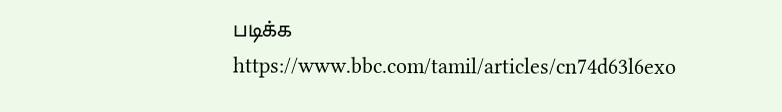படிக்க
https://www.bbc.com/tamil/articles/cn74d63l6exo